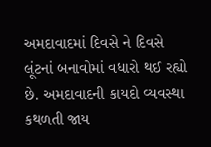અમદાવાદમાં દિવસે ને દિવસે લૂંટનાં બનાવોમાં વધારો થઈ રહ્યો છે. અમદાવાદની કાયદો વ્યવસ્થા કથળતી જાય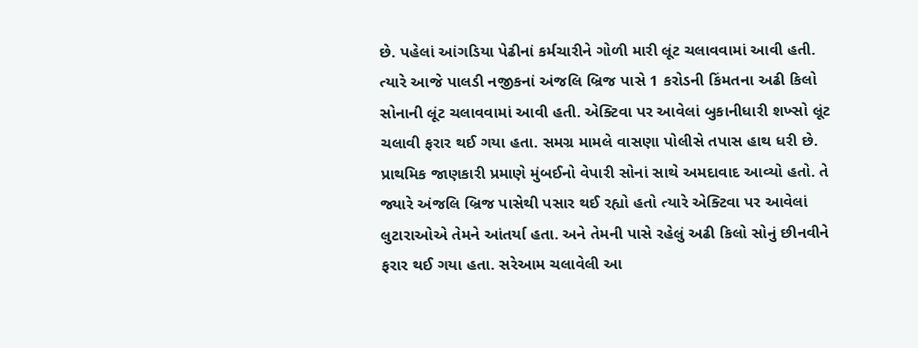છે. પહેલાં આંગડિયા પેઢીનાં કર્મચારીને ગોળી મારી લૂંટ ચલાવવામાં આવી હતી. ત્યારે આજે પાલડી નજીકનાં અંજલિ બ્રિજ પાસે 1 કરોડની કિંમતના અઢી કિલો સોનાની લૂંટ ચલાવવામાં આવી હતી. એક્ટિવા પર આવેલાં બુકાનીધારી શખ્સો લૂંટ ચલાવી ફરાર થઈ ગયા હતા. સમગ્ર મામલે વાસણા પોલીસે તપાસ હાથ ધરી છે.
પ્રાથમિક જાણકારી પ્રમાણે મુંબઈનો વેપારી સોનાં સાથે અમદાવાદ આવ્યો હતો. તે જ્યારે અંજલિ બ્રિજ પાસેથી પસાર થઈ રહ્યો હતો ત્યારે એક્ટિવા પર આવેલાં લુટારાઓએ તેમને આંતર્યા હતા. અને તેમની પાસે રહેલું અઢી કિલો સોનું છીનવીને ફરાર થઈ ગયા હતા. સરેઆમ ચલાવેલી આ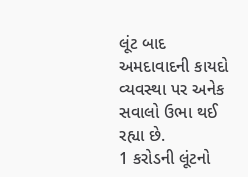લૂંટ બાદ અમદાવાદની કાયદો વ્યવસ્થા પર અનેક સવાલો ઉભા થઈ રહ્યા છે.
1 કરોડની લૂંટનો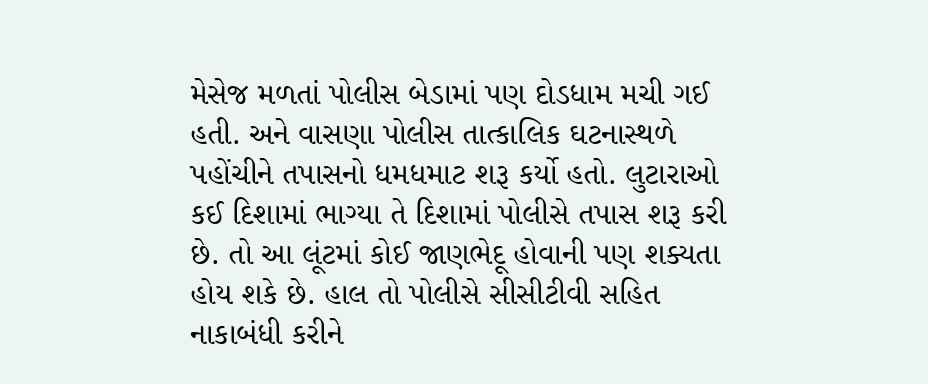મેસેજ મળતાં પોલીસ બેડામાં પણ દોડધામ મચી ગઈ હતી. અને વાસણા પોલીસ તાત્કાલિક ઘટનાસ્થળે પહોંચીને તપાસનો ધમધમાટ શરૂ કર્યો હતો. લુટારાઓ કઈ દિશામાં ભાગ્યા તે દિશામાં પોલીસે તપાસ શરૂ કરી છે. તો આ લૂંટમાં કોઈ જાણભેદૂ હોવાની પણ શક્યતા હોય શકે છે. હાલ તો પોલીસે સીસીટીવી સહિત નાકાબંધી કરીને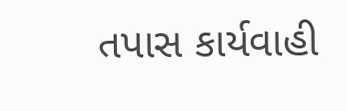તપાસ કાર્યવાહી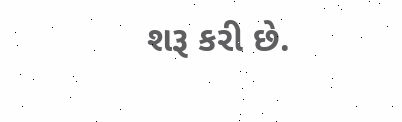શરૂ કરી છે.